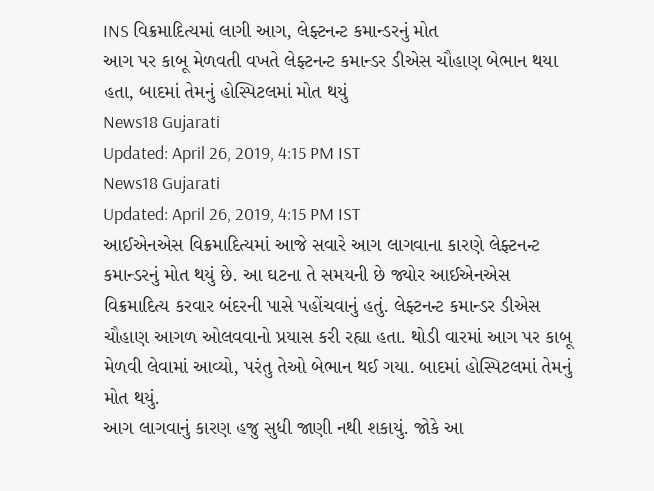INS વિક્રમાદિત્યમાં લાગી આગ, લેફ્ટનન્ટ કમાન્ડરનું મોત
આગ પર કાબૂ મેળવતી વખતે લેફ્ટનન્ટ કમાન્ડર ડીએસ ચૌહાણ બેભાન થયા હતા, બાદમાં તેમનું હોસ્પિટલમાં મોત થયું
News18 Gujarati
Updated: April 26, 2019, 4:15 PM IST
News18 Gujarati
Updated: April 26, 2019, 4:15 PM IST
આઈએનએસ વિક્રમાદિત્યમાં આજે સવારે આગ લાગવાના કારણે લેફ્ટનન્ટ કમાન્ડરનું મોત થયું છે. આ ઘટના તે સમયની છે જ્યોર આઈએનએસ વિક્રમાદિત્ય કરવાર બંદરની પાસે પહોંચવાનું હતું. લેફ્ટનન્ટ કમાન્ડર ડીએસ ચૌહાણ આગળ ઓલવવાનો પ્રયાસ કરી રહ્યા હતા. થોડી વારમાં આગ પર કાબૂ મેળવી લેવામાં આવ્યો, પરંતુ તેઓ બેભાન થઈ ગયા. બાદમાં હોસ્પિટલમાં તેમનું મોત થયું.
આગ લાગવાનું કારણ હજુ સુધી જાણી નથી શકાયું. જોકે આ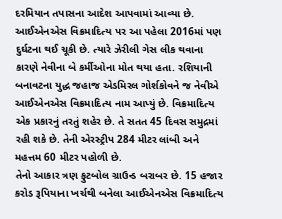દરમિયાન તપાસના આદેશ આપવામાં આવ્યા છે.
આઈએનએસ વિક્રમાદિત્ય પર આ પહેલા 2016માં પણ દુર્ઘટના થઈ ચૂકી છે. ત્યારે ઝેરીલી ગેસ લીક થવાના કારણે નેવીના બે કર્મીઓના મોત થયા હતા. રશિયાની બનાવટના યુદ્ધ જહાજ એડમિરલ ગોર્શકોવને જ નેવીએ આઈએનએસ વિક્રમાદિત્ય નામ આપ્યું છે. વિક્રમાદિત્ય એક પ્રકારનું તરતું શહેર છે. તે સતત 45 દિવસ સમુદ્રમાં રહી શકે છે. તેની એરસ્ટ્રીપ 284 મીટર લાંબી અને મહત્તમ 60 મીટર પહોળી છે.
તેનો આકાર ત્રણ ફુટબોલ ગ્રાઉન્ડ બરાબર છે. 15 હજાર કરોડ રૂપિયાના ખર્ચથી બનેલા આઈએનએસ વિક્રમાદિત્ય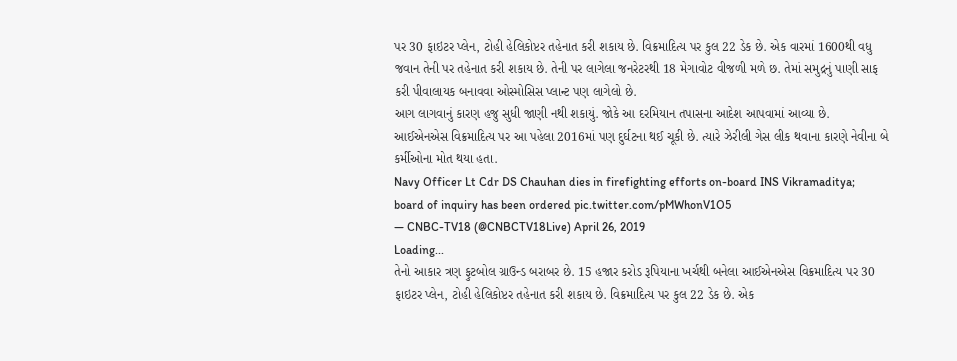પર 30 ફાઇટર પ્લેન, ટોહી હેલિકોપ્ટર તહેનાત કરી શકાય છે. વિક્રમાદિત્ય પર કુલ 22 ડેક છે. એક વારમાં 1600થી વધુ જવાન તેની પર તહેનાત કરી શકાય છે. તેની પર લાગેલા જનરેટરથી 18 મેગાવોટ વીજળી મળે છ. તેમાં સમુદ્રનું પાણી સાફ કરી પીવાલાયક બનાવવા ઓસ્મોસિસ પ્લાન્ટ પણ લાગેલો છે.
આગ લાગવાનું કારણ હજુ સુધી જાણી નથી શકાયું. જોકે આ દરમિયાન તપાસના આદેશ આપવામાં આવ્યા છે.
આઈએનએસ વિક્રમાદિત્ય પર આ પહેલા 2016માં પણ દુર્ઘટના થઈ ચૂકી છે. ત્યારે ઝેરીલી ગેસ લીક થવાના કારણે નેવીના બે કર્મીઓના મોત થયા હતા.
Navy Officer Lt Cdr DS Chauhan dies in firefighting efforts on-board INS Vikramaditya; board of inquiry has been ordered pic.twitter.com/pMWhonV1O5
— CNBC-TV18 (@CNBCTV18Live) April 26, 2019
Loading...
તેનો આકાર ત્રણ ફુટબોલ ગ્રાઉન્ડ બરાબર છે. 15 હજાર કરોડ રૂપિયાના ખર્ચથી બનેલા આઈએનએસ વિક્રમાદિત્ય પર 30 ફાઇટર પ્લેન, ટોહી હેલિકોપ્ટર તહેનાત કરી શકાય છે. વિક્રમાદિત્ય પર કુલ 22 ડેક છે. એક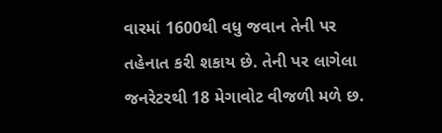વારમાં 1600થી વધુ જવાન તેની પર તહેનાત કરી શકાય છે. તેની પર લાગેલા જનરેટરથી 18 મેગાવોટ વીજળી મળે છ.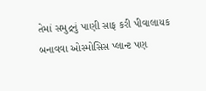તેમાં સમુદ્રનું પાણી સાફ કરી પીવાલાયક બનાવવા ઓસ્મોસિસ પ્લાન્ટ પણ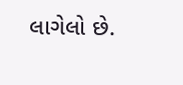લાગેલો છે.